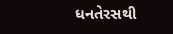ધનતેરસથી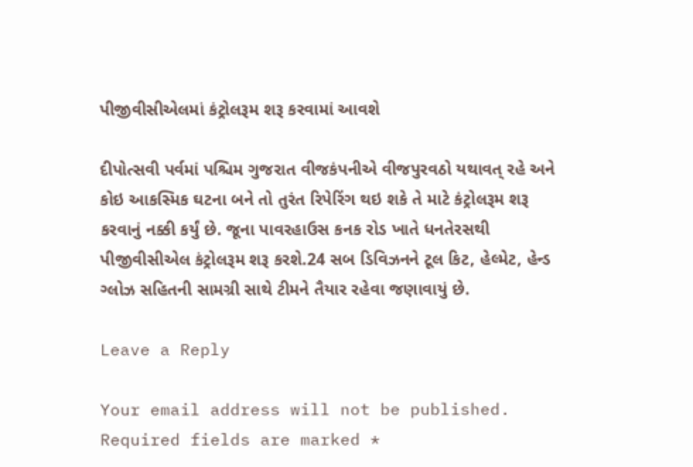પીજીવીસીએલમાં કંટ્રોલરૂમ શરૂ કરવામાં આવશે

દીપોત્સવી પર્વમાં પશ્ચિમ ગુજરાત વીજકંપનીએ વીજપુરવઠો યથાવત્ રહે અને કોઇ આકસ્મિક ઘટના બને તો તુરંત રિપેરિંગ થઇ શકે તે માટે કંટ્રોલરૂમ શરૂ કરવાનું નક્કી કર્યું છે. જૂના પાવરહાઉસ કનક રોડ ખાતે ધનતેરસથી પીજીવીસીએલ કંટ્રોલરૂમ શરૂ કરશે.24 સબ ડિવિઝનને ટૂલ કિટ, હેલ્મેટ, હેન્ડ ગ્લોઝ સહિતની સામગ્રી સાથે ટીમને તૈયાર રહેવા જણાવાયું છે.

Leave a Reply

Your email address will not be published. Required fields are marked *